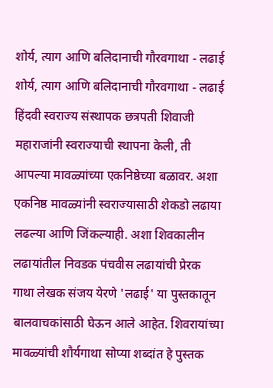शोर्य, त्याग आणि बलिदानाची गौरवगाथा - लढाई
शोर्य, त्याग आणि बलिदानाची गौरवगाथा - लढाई हिंदवी स्वराज्य संस्थापक छत्रपती शिवाजी महाराजांनी स्वराज्याची स्थापना केली, ती आपल्या मावळ्यांच्या एकनिष्ठेच्या बळावर. अशा एकनिष्ठ मावळ्यांनी स्वराज्यासाठी शेकडो लढाया लढल्या आणि जिंकल्याही. अशा शिवकालीन लढायांतील निवडक पंचवीस लढायांची प्रेरक गाथा लेखक संजय येरणे 'लढाई' या पुस्तकातून बालवाचकांसाठी घेऊन आले आहेत. शिवरायांच्या मावळ्यांची शौर्यगाथा सोप्या शब्दांत हे पुस्तक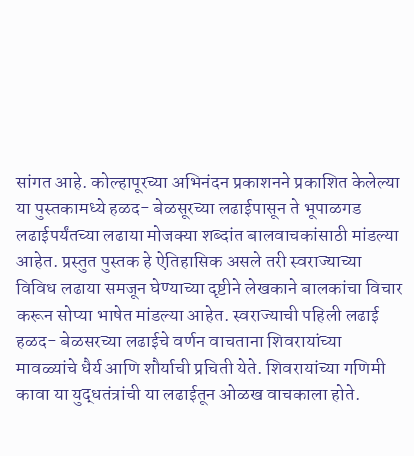सांगत आहे. कोल्हापूरच्या अभिनंदन प्रकाशनने प्रकाशित केलेल्या या पुस्तकामध्ये हळद- बेळसूरच्या लढाईपासून ते भूपाळगड लढाईपर्यंतच्या लढाया मोजक्या शब्दांत बालवाचकांसाठी मांडल्या आहेत. प्रस्तुत पुस्तक हे ऐतिहासिक असले तरी स्वराज्याच्या विविध लढाया समजून घेण्याच्या दृष्टीने लेखकाने बालकांचा विचार करून सोप्या भाषेत मांडल्या आहेत. स्वराज्याची पहिली लढाई हळद- बेळसरच्या लढाईचे वर्णन वाचताना शिवरायांच्या मावळ्यांचे धैर्य आणि शौर्याची प्रचिती येते. शिवरायांच्या गणिमी कावा या युद्धतंत्रांची या लढाईतून ओळख वाचकाला होते.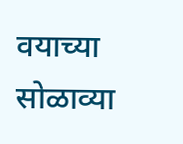वयाच्या सोळाव्या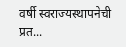वर्षी स्वराज्यस्थापनेची प्रत...